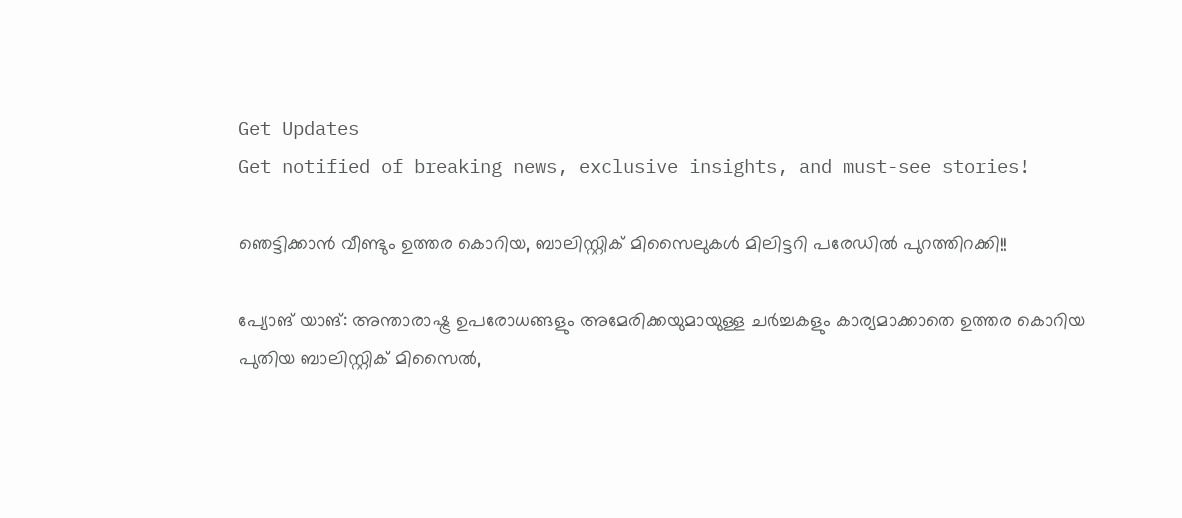Get Updates
Get notified of breaking news, exclusive insights, and must-see stories!

ഞെട്ടിക്കാന്‍ വീണ്ടും ഉത്തര കൊറിയ, ബാലിസ്റ്റിക് മിസൈലുകള്‍ മിലിട്ടറി പരേഡില്‍ പുറത്തിറക്കി!!

പ്യോങ് യാങ്: അന്താരാഷ്ട്ര ഉപരോധങ്ങളും അമേരിക്കയുമായുള്ള ചര്‍ച്ചകളും കാര്യമാക്കാതെ ഉത്തര കൊറിയ പുതിയ ബാലിസ്റ്റിക് മിസൈല്‍,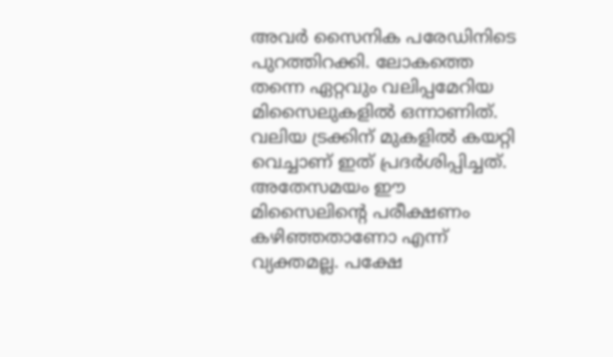അവര്‍ സൈനിക പരേഡിനിടെ പുറത്തിറക്കി. ലോകത്തെ തന്നെ ഏറ്റവും വലിപ്പമേറിയ മിസൈലുകളില്‍ ഒന്നാണിത്. വലിയ ട്രക്കിന് മുകളില്‍ കയറ്റി വെച്ചാണ് ഇത് പ്രദര്‍ശിപ്പിച്ചത്. അതേസമയം ഈ മിസൈലിന്റെ പരീക്ഷണം കഴിഞ്ഞതാണോ എന്ന് വ്യക്തമല്ല. പക്ഷേ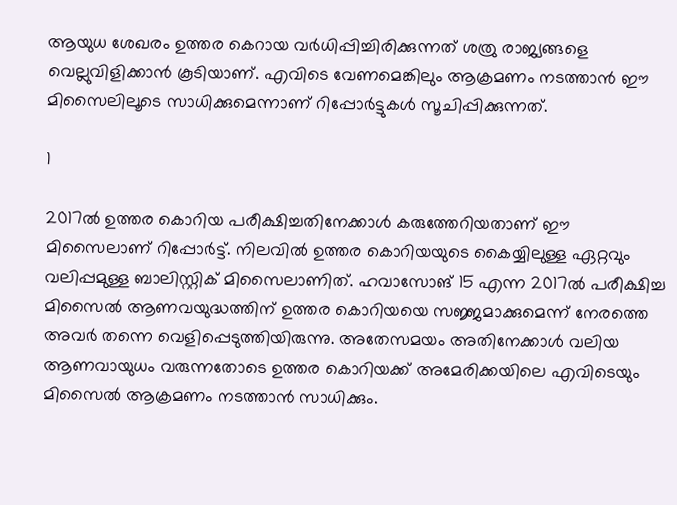ആയുധ ശേഖരം ഉത്തര കെറായ വര്‍ധിപ്പിച്ചിരിക്കുന്നത് ശത്രു രാജ്യങ്ങളെ വെല്ലുവിളിക്കാന്‍ കൂടിയാണ്. എവിടെ വേണമെങ്കിലും ആക്രമണം നടത്താന്‍ ഈ മിസൈലിലൂടെ സാധിക്കുമെന്നാണ് റിപ്പോര്‍ട്ടുകള്‍ സൂചിപ്പിക്കുന്നത്.

1

2017ല്‍ ഉത്തര കൊറിയ പരീക്ഷിച്ചതിനേക്കാള്‍ കരുത്തേറിയതാണ് ഈ മിസൈലാണ് റിപ്പോര്‍ട്ട്. നിലവില്‍ ഉത്തര കൊറിയയുടെ കൈയ്യിലുള്ള ഏറ്റവും വലിപ്പമുള്ള ബാലിസ്റ്റിക് മിസൈലാണിത്. ഹവാസോങ് 15 എന്ന 2017ല്‍ പരീക്ഷിച്ച മിസൈല്‍ ആണവയുദ്ധത്തിന് ഉത്തര കൊറിയയെ സജ്ജമാക്കുമെന്ന് നേരത്തെ അവര്‍ തന്നെ വെളിപ്പെടുത്തിയിരുന്നു. അതേസമയം അതിനേക്കാള്‍ വലിയ ആണവായുധം വരുന്നതോടെ ഉത്തര കൊറിയക്ക് അമേരിക്കയിലെ എവിടെയും മിസൈല്‍ ആക്രമണം നടത്താന്‍ സാധിക്കും.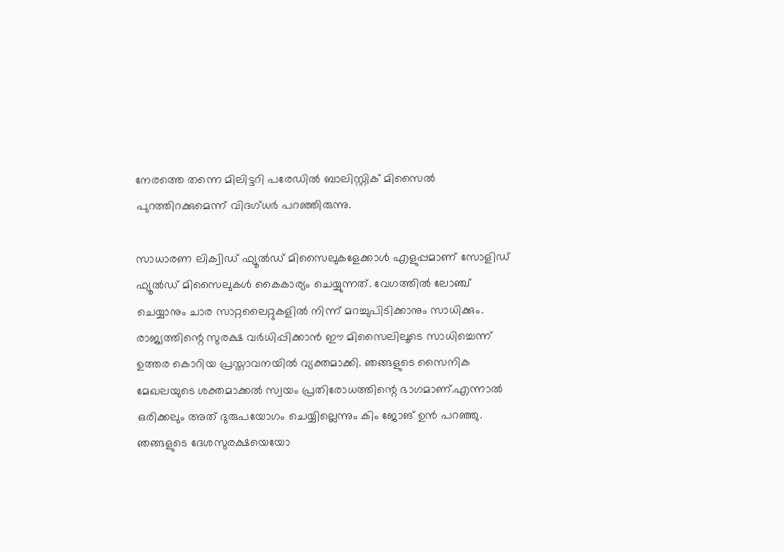നേരത്തെ തന്നെ മിലിട്ടറി പരേഡില്‍ ബാലിസ്റ്റിക് മിസൈല്‍ പുറത്തിറക്കുമെന്ന് വിദഗ്ധര്‍ പറഞ്ഞിരുന്നു.

സാധാരണ ലിക്വിഡ് ഫ്യൂല്‍ഡ് മിസൈലുകളേക്കാള്‍ എളുപ്പമാണ് സോളിഡ് ഫ്യൂല്‍ഡ് മിസൈലുകള്‍ കൈകാര്യം ചെയ്യുന്നത്. വേഗത്തില്‍ ലോഞ്ച് ചെയ്യാനും ചാര സാറ്റലൈറ്റുകളില്‍ നിന്ന് മറച്ചുപിടിക്കാനും സാധിക്കും. രാജ്യത്തിന്റെ സുരക്ഷ വര്‍ധിപ്പിക്കാന്‍ ഈ മിസൈലിലൂടെ സാധിച്ചെന്ന് ഉത്തര കൊറിയ പ്രസ്താവനയില്‍ വ്യക്തമാക്കി. ഞങ്ങളുടെ സൈനിക മേഖലയുടെ ശക്തമാക്കല്‍ സ്വയം പ്രതിരോധത്തിന്റെ ഭാഗമാണ്.എന്നാല്‍ ഒരിക്കലും അത് ദുരുപയോഗം ചെയ്യില്ലെന്നും കിം ജോങ് ഉന്‍ പറഞ്ഞു. ഞങ്ങളുടെ ദേശസുരക്ഷയെയോ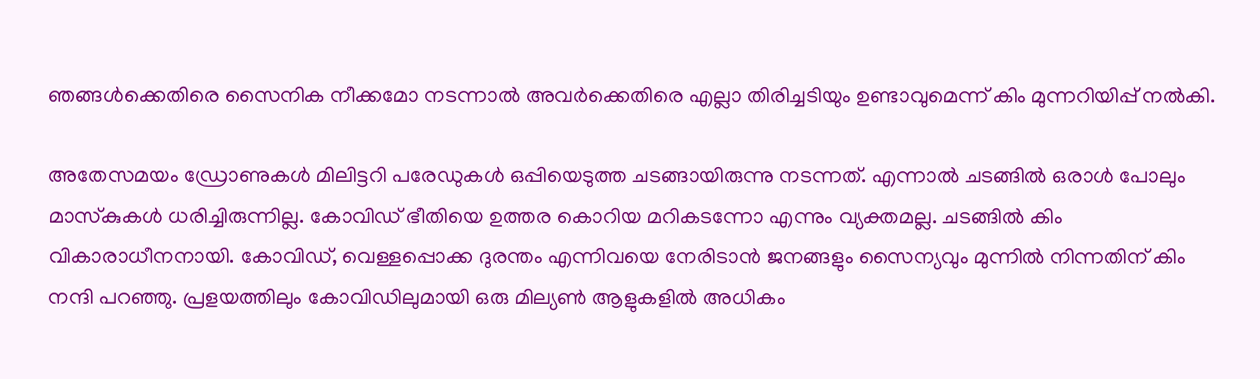ഞങ്ങള്‍ക്കെതിരെ സൈനിക നീക്കമോ നടന്നാല്‍ അവര്‍ക്കെതിരെ എല്ലാ തിരിച്ചടിയും ഉണ്ടാവുമെന്ന് കിം മുന്നറിയിപ്പ് നല്‍കി.

അതേസമയം ഡ്രോണുകള്‍ മിലിട്ടറി പരേഡുകള്‍ ഒപ്പിയെടുത്ത ചടങ്ങായിരുന്നു നടന്നത്. എന്നാല്‍ ചടങ്ങില്‍ ഒരാള്‍ പോലും മാസ്‌കുകള്‍ ധരിച്ചിരുന്നില്ല. കോവിഡ് ഭീതിയെ ഉത്തര കൊറിയ മറികടന്നോ എന്നും വ്യക്തമല്ല. ചടങ്ങില്‍ കിം വികാരാധീനനായി. കോവിഡ്, വെള്ളപ്പൊക്ക ദുരന്തം എന്നിവയെ നേരിടാന്‍ ജനങ്ങളും സൈന്യവും മുന്നില്‍ നിന്നതിന് കിം നന്ദി പറഞ്ഞു. പ്രളയത്തിലും കോവിഡിലുമായി ഒരു മില്യണ്‍ ആളുകളില്‍ അധികം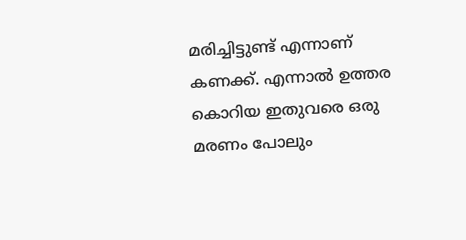മരിച്ചിട്ടുണ്ട് എന്നാണ് കണക്ക്. എന്നാല്‍ ഉത്തര കൊറിയ ഇതുവരെ ഒരു മരണം പോലും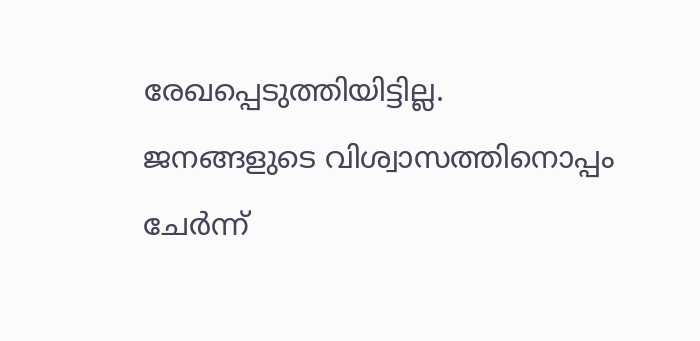രേഖപ്പെടുത്തിയിട്ടില്ല. ജനങ്ങളുടെ വിശ്വാസത്തിനൊപ്പം ചേര്‍ന്ന്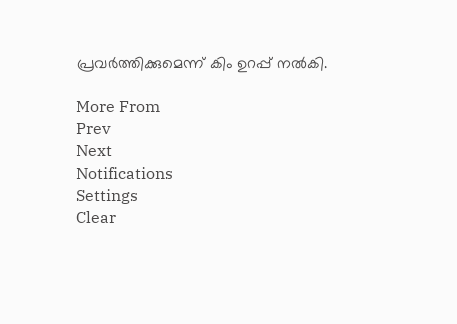പ്രവര്‍ത്തിക്കുമെന്ന് കിം ഉറപ്പ് നല്‍കി.

More From
Prev
Next
Notifications
Settings
Clear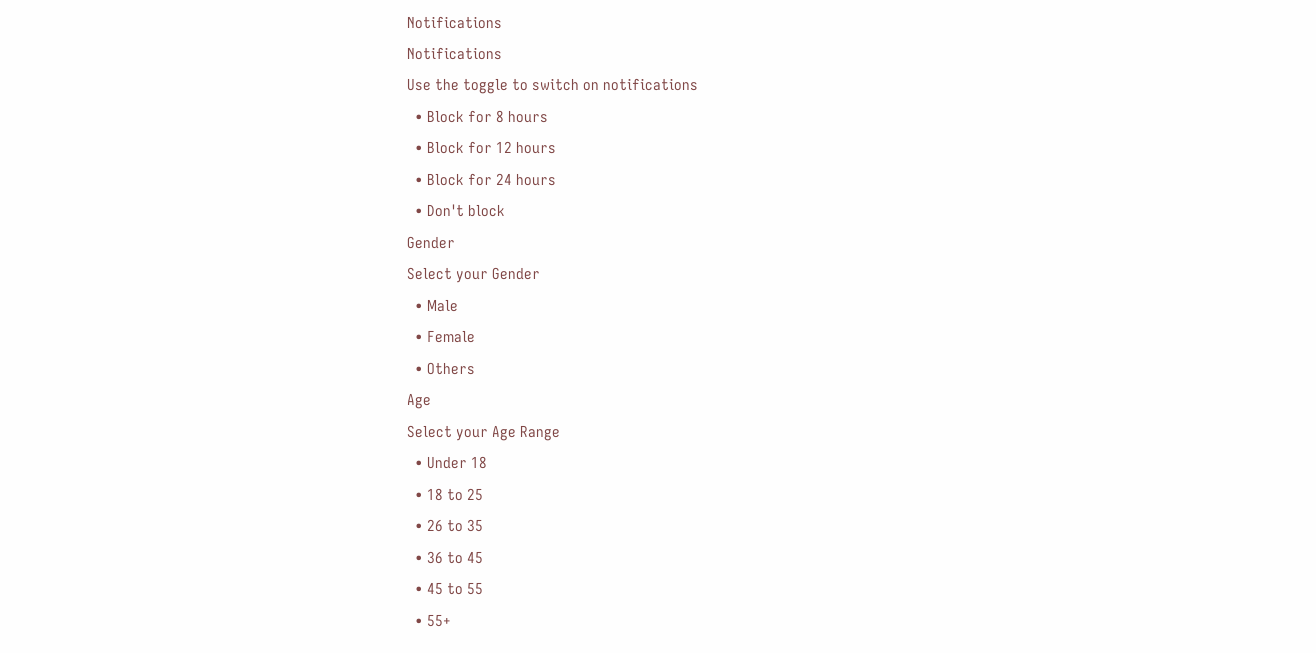Notifications
Notifications
Use the toggle to switch on notifications
  • Block for 8 hours
  • Block for 12 hours
  • Block for 24 hours
  • Don't block
Gender
Select your Gender
  • Male
  • Female
  • Others
Age
Select your Age Range
  • Under 18
  • 18 to 25
  • 26 to 35
  • 36 to 45
  • 45 to 55
  • 55+